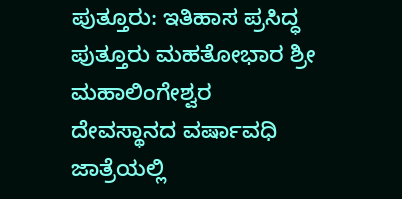ಪುತ್ತೂರು: ಇತಿಹಾಸ ಪ್ರಸಿದ್ಧ ಪುತ್ತೂರು ಮಹತೋಭಾರ ಶ್ರೀ ಮಹಾಲಿಂಗೇಶ್ವರ ದೇವಸ್ಥಾನದ ವರ್ಷಾವಧಿ ಜಾತ್ರೆಯಲ್ಲಿ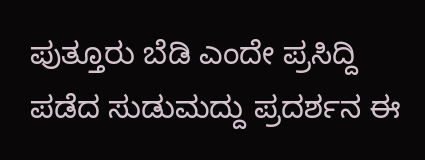ಪುತ್ತೂರು ಬೆಡಿ ಎಂದೇ ಪ್ರಸಿದ್ದಿ ಪಡೆದ ಸುಡುಮದ್ದು ಪ್ರದರ್ಶನ ಈ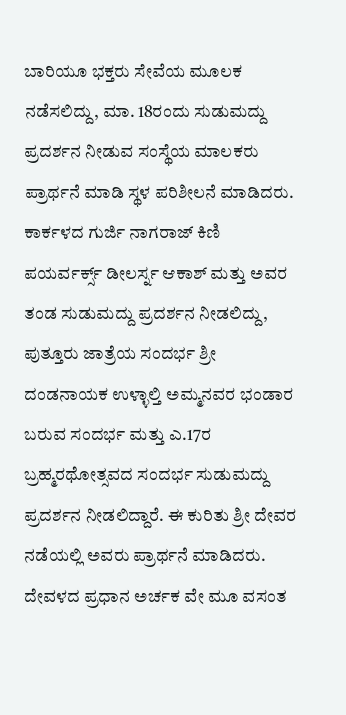ಬಾರಿಯೂ ಭಕ್ತರು ಸೇವೆಯ ಮೂಲಕ ನಡೆಸಲಿದ್ದು, ಮಾ. 18ರಂದು ಸುಡುಮದ್ದು ಪ್ರದರ್ಶನ ನೀಡುವ ಸಂಸ್ಥೆಯ ಮಾಲಕರು ಪ್ರಾರ್ಥನೆ ಮಾಡಿ ಸ್ಥಳ ಪರಿಶೀಲನೆ ಮಾಡಿದರು.
ಕಾರ್ಕಳದ ಗುರ್ಜಿ ನಾಗರಾಜ್ ಕಿಣಿ ಪಯರ್ವರ್ಕ್ಸ್ ಡೀಲರ್ಸ್ನ ಆಕಾಶ್ ಮತ್ತು ಅವರ ತಂಡ ಸುಡುಮದ್ದು ಪ್ರದರ್ಶನ ನೀಡಲಿದ್ದು, ಪುತ್ತೂರು ಜಾತ್ರೆಯ ಸಂದರ್ಭ ಶ್ರೀ ದಂಡನಾಯಕ ಉಳ್ಳಾಲ್ತಿ ಅಮ್ಮನವರ ಭಂಡಾರ ಬರುವ ಸಂದರ್ಭ ಮತ್ತು ಎ.17ರ ಬ್ರಹ್ಮರಥೋತ್ಸವದ ಸಂದರ್ಭ ಸುಡುಮದ್ದು ಪ್ರದರ್ಶನ ನೀಡಲಿದ್ದಾರೆ. ಈ ಕುರಿತು ಶ್ರೀ ದೇವರ ನಡೆಯಲ್ಲಿ ಅವರು ಪ್ರಾರ್ಥನೆ ಮಾಡಿದರು. ದೇವಳದ ಪ್ರಧಾನ ಅರ್ಚಕ ವೇ ಮೂ ವಸಂತ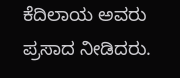ಕೆದಿಲಾಯ ಅವರು ಪ್ರಸಾದ ನೀಡಿದರು.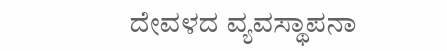ದೇವಳದ ವ್ಯವಸ್ಥಾಪನಾ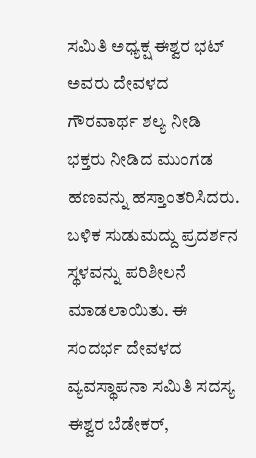ಸಮಿತಿ ಅಧ್ಯಕ್ಷ ಈಶ್ವರ ಭಟ್ ಅವರು ದೇವಳದ ಗೌರವಾರ್ಥ ಶಲ್ಯ ನೀಡಿ ಭಕ್ತರು ನೀಡಿದ ಮುಂಗಡ ಹಣವನ್ನು ಹಸ್ತಾಂತರಿಸಿದರು. ಬಳಿಕ ಸುಡುಮದ್ದು ಪ್ರದರ್ಶನ ಸ್ಥಳವನ್ನು ಪರಿಶೀಲನೆ ಮಾಡಲಾಯಿತು. ಈ ಸಂದರ್ಭ ದೇವಳದ ವ್ಯವಸ್ಥಾಪನಾ ಸಮಿತಿ ಸದಸ್ಯ ಈಶ್ವರ ಬೆಡೇಕರ್,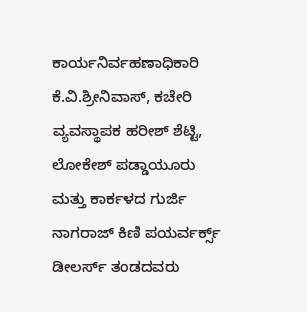ಕಾರ್ಯನಿರ್ವಹಣಾಧಿಕಾರಿ ಕೆ.ವಿ.ಶ್ರೀನಿವಾಸ್, ಕಚೇರಿ ವ್ಯವಸ್ಥಾಪಕ ಹರೀಶ್ ಶೆಟ್ಟಿ, ಲೋಕೇಶ್ ಪಡ್ಡಾಯೂರು ಮತ್ತು ಕಾರ್ಕಳದ ಗುರ್ಜಿ ನಾಗರಾಜ್ ಕಿಣಿ ಪಯರ್ವರ್ಕ್ಸ್ ಡೀಲರ್ಸ್ ತಂಡದವರು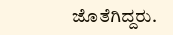ಜೊತೆಗಿದ್ದರು.